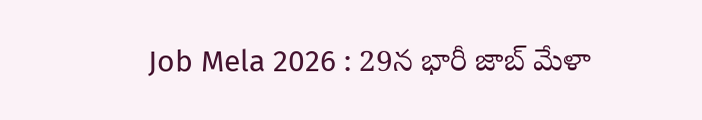Job Mela 2026 : 29న భారీ జాబ్ మేళా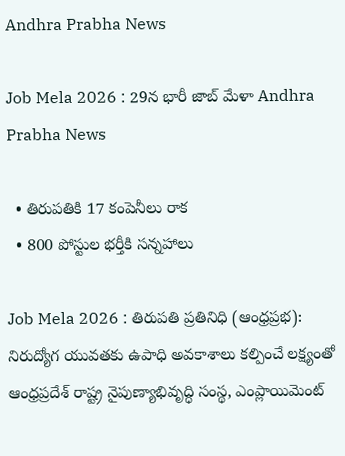Andhra Prabha News

Job Mela 2026 : 29న భారీ జాబ్ మేళా Andhra Prabha News

  • తిరుపతికి 17 కంపెనీలు రాక
  • 800 పోస్టుల భర్తీకి సన్నహాలు

Job Mela 2026 : తిరుపతి ప్రతినిధి (ఆంధ్రప్రభ): నిరుద్యోగ యువతకు ఉపాధి అవకాశాలు కల్పించే లక్ష్యంతో ఆంధ్రప్రదేశ్ రాష్ట్ర నైపుణ్యాభివృద్ధి సంస్థ, ఎంప్లాయిమెంట్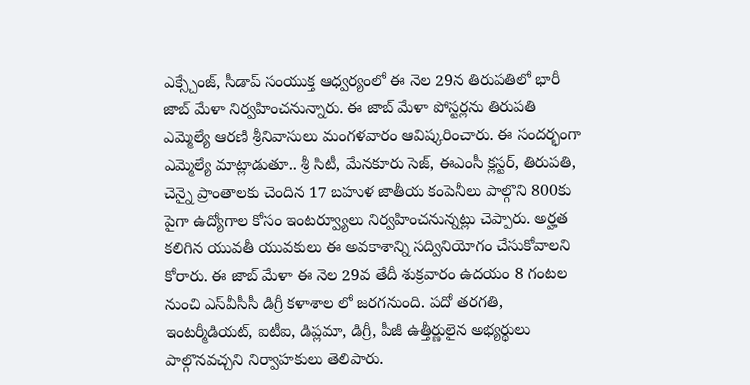ఎక్స్చేంజ్, సీడాప్ సంయుక్త ఆధ్వర్యంలో ఈ నెల 29న తిరుపతిలో భారీ జాబ్ మేళా నిర్వహించనున్నారు. ఈ జాబ్ మేళా పోస్టర్లను తిరుపతి ఎమ్మెల్యే ఆరణి శ్రీనివాసులు మంగళవారం ఆవిష్కరించారు. ఈ సందర్భంగా ఎమ్మెల్యే మాట్లాడుతూ.. శ్రీ సిటీ, మేనకూరు సెజ్, ఈఎంసీ క్లస్టర్, తిరుపతి, చెన్నై ప్రాంతాలకు చెందిన 17 బహుళ జాతీయ కంపెనీలు పాల్గొని 800కు పైగా ఉద్యోగాల కోసం ఇంటర్వ్యూలు నిర్వహించనున్నట్లు చెప్పారు. అర్హత కలిగిన యువతీ యువకులు ఈ అవకాశాన్ని సద్వినియోగం చేసుకోవాలని కోరారు. ఈ జాబ్ మేళా ఈ నెల 29వ తేదీ శుక్రవారం ఉదయం 8 గంటల నుంచి ఎస్‌వీసీసీ డిగ్రీ కళాశాల లో జరగనుంది. పదో తరగతి, ఇంటర్మీడియట్, ఐటీఐ, డిప్లమా, డిగ్రీ, పీజీ ఉత్తీర్ణులైన అభ్యర్థులు పాల్గొనవచ్చని నిర్వాహకులు తెలిపారు.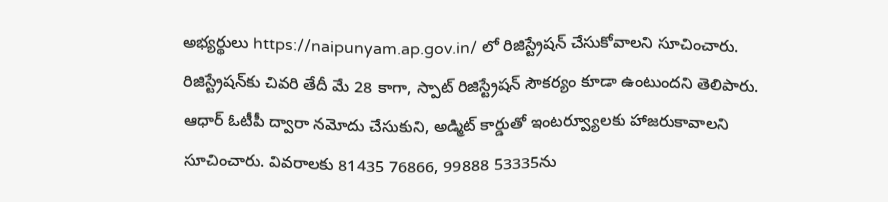అభ్యర్థులు https://naipunyam.ap.gov.in/ లో రిజిస్ట్రేషన్ చేసుకోవాలని సూచించారు. రిజిస్ట్రేషన్‌కు చివరి తేదీ మే 28 కాగా, స్పాట్ రిజిస్ట్రేషన్ సౌకర్యం కూడా ఉంటుందని తెలిపారు. ఆధార్ ఓటీపీ ద్వారా నమోదు చేసుకుని, అడ్మిట్ కార్డుతో ఇంటర్వ్యూలకు హాజరుకావాలని సూచించారు. వివరాలకు 81435 76866, 99888 53335ను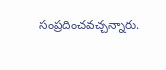సంప్రదించవచ్చన్నారు.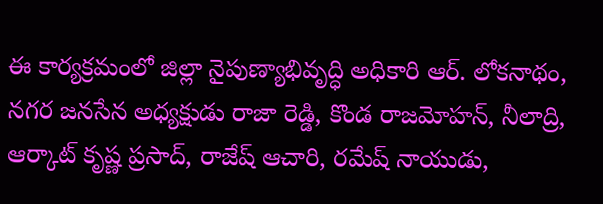ఈ కార్యక్రమంలో జిల్లా నైపుణ్యాభివృద్ధి అధికారి ఆర్. లోకనాథం, నగర జనసేన అధ్యక్షుడు రాజా రెడ్డి, కొండ రాజమోహన్, నీలాద్రి, ఆర్కాట్ కృష్ణ ప్రసాద్, రాజేష్ ఆచారి, రమేష్ నాయుడు,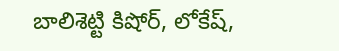బాలిశెట్టి కిషోర్, లోకేష్,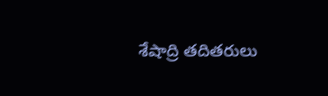శేషాద్రి తదితరులు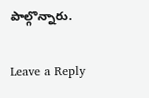పాల్గొన్నారు.

Leave a Reply